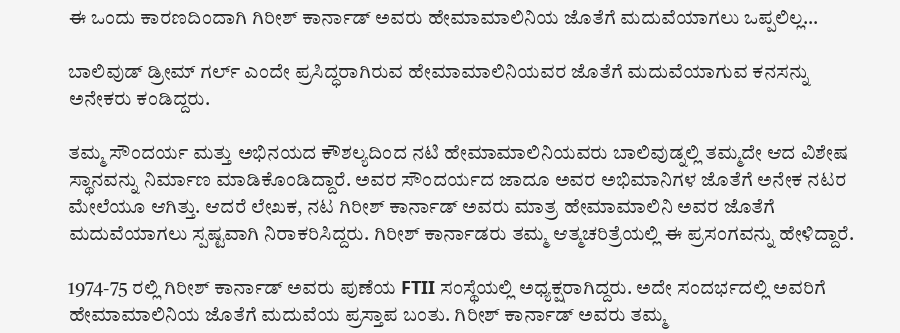ಈ ಒಂದು ಕಾರಣದಿಂದಾಗಿ ಗಿರೀಶ್ ಕಾರ್ನಾಡ್ ಅವರು ಹೇಮಾಮಾಲಿನಿಯ ಜೊತೆಗೆ ಮದುವೆಯಾಗಲು ಒಪ್ಪಲಿಲ್ಲ…

ಬಾಲಿವುಡ್ ಡ್ರೀಮ್ ಗರ್ಲ್ ಎಂದೇ ಪ್ರಸಿದ್ಧರಾಗಿರುವ ಹೇಮಾಮಾಲಿನಿಯವರ ಜೊತೆಗೆ ಮದುವೆಯಾಗುವ ಕನಸನ್ನು ಅನೇಕರು ಕಂಡಿದ್ದರು.

ತಮ್ಮ ಸೌಂದರ್ಯ ಮತ್ತು ಅಭಿನಯದ ಕೌಶಲ್ಯದಿಂದ ನಟಿ ಹೇಮಾಮಾಲಿನಿಯವರು ಬಾಲಿವುಡ್ನಲ್ಲಿ ತಮ್ಮದೇ ಆದ ವಿಶೇಷ ಸ್ಥಾನವನ್ನು ನಿರ್ಮಾಣ ಮಾಡಿಕೊಂಡಿದ್ದಾರೆ. ಅವರ ಸೌಂದರ್ಯದ ಜಾದೂ ಅವರ ಅಭಿಮಾನಿಗಳ ಜೊತೆಗೆ ಅನೇಕ ನಟರ ಮೇಲೆಯೂ ಆಗಿತ್ತು. ಆದರೆ ಲೇಖಕ, ನಟ ಗಿರೀಶ್ ಕಾರ್ನಾಡ್ ಅವರು ಮಾತ್ರ ಹೇಮಾಮಾಲಿನಿ ಅವರ ಜೊತೆಗೆ ಮದುವೆಯಾಗಲು ಸ್ಪಷ್ಟವಾಗಿ ನಿರಾಕರಿಸಿದ್ದರು. ಗಿರೀಶ್ ಕಾರ್ನಾಡರು ತಮ್ಮ ಆತ್ಮಚರಿತ್ರೆಯಲ್ಲಿ ಈ ಪ್ರಸಂಗವನ್ನು ಹೇಳಿದ್ದಾರೆ.

1974-75 ರಲ್ಲಿ ಗಿರೀಶ್ ಕಾರ್ನಾಡ್ ಅವರು ಪುಣೆಯ FTII ಸಂಸ್ಥೆಯಲ್ಲಿ ಅಧ್ಯಕ್ಷರಾಗಿದ್ದರು. ಅದೇ ಸಂದರ್ಭದಲ್ಲಿ ಅವರಿಗೆ ಹೇಮಾಮಾಲಿನಿಯ ಜೊತೆಗೆ ಮದುವೆಯ ಪ್ರಸ್ತಾಪ ಬಂತು. ಗಿರೀಶ್ ಕಾರ್ನಾಡ್ ಅವರು ತಮ್ಮ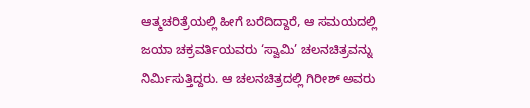ಆತ್ಮಚರಿತ್ರೆಯಲ್ಲಿ ಹೀಗೆ ಬರೆದಿದ್ದಾರೆ, ಆ ಸಮಯದಲ್ಲಿ ಜಯಾ ಚಕ್ರವರ್ತಿಯವರು ‘ಸ್ವಾಮಿ’ ಚಲನಚಿತ್ರವನ್ನು ನಿರ್ಮಿಸುತ್ತಿದ್ದರು. ಆ ಚಲನಚಿತ್ರದಲ್ಲಿ ಗಿರೀಶ್ ಅವರು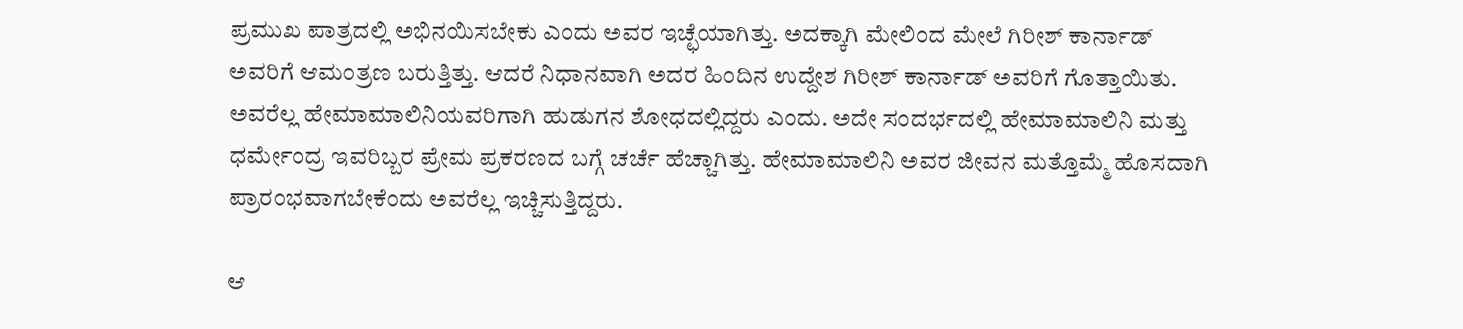ಪ್ರಮುಖ ಪಾತ್ರದಲ್ಲಿ ಅಭಿನಯಿಸಬೇಕು ಎಂದು ಅವರ ಇಚ್ಛೆಯಾಗಿತ್ತು. ಅದಕ್ಕಾಗಿ ಮೇಲಿಂದ ಮೇಲೆ ಗಿರೀಶ್ ಕಾರ್ನಾಡ್ ಅವರಿಗೆ ಆಮಂತ್ರಣ ಬರುತ್ತಿತ್ತು. ಆದರೆ ನಿಧಾನವಾಗಿ ಅದರ ಹಿಂದಿನ ಉದ್ದೇಶ ಗಿರೀಶ್ ಕಾರ್ನಾಡ್ ಅವರಿಗೆ ಗೊತ್ತಾಯಿತು. ಅವರೆಲ್ಲ ಹೇಮಾಮಾಲಿನಿಯವರಿಗಾಗಿ ಹುಡುಗನ ಶೋಧದಲ್ಲಿದ್ದರು ಎಂದು. ಅದೇ ಸಂದರ್ಭದಲ್ಲಿ ಹೇಮಾಮಾಲಿನಿ ಮತ್ತು ಧರ್ಮೇಂದ್ರ ಇವರಿಬ್ಬರ ಪ್ರೇಮ ಪ್ರಕರಣದ ಬಗ್ಗೆ ಚರ್ಚೆ ಹೆಚ್ಚಾಗಿತ್ತು. ಹೇಮಾಮಾಲಿನಿ ಅವರ ಜೀವನ ಮತ್ತೊಮ್ಮೆ ಹೊಸದಾಗಿ ಪ್ರಾರಂಭವಾಗಬೇಕೆಂದು ಅವರೆಲ್ಲ ಇಚ್ಚಿಸುತ್ತಿದ್ದರು.

ಆ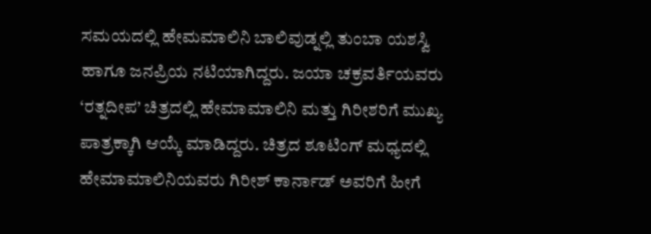ಸಮಯದಲ್ಲಿ ಹೇಮಮಾಲಿನಿ ಬಾಲಿವುಡ್ನಲ್ಲಿ ತುಂಬಾ ಯಶಸ್ವಿ ಹಾಗೂ ಜನಪ್ರಿಯ ನಟಿಯಾಗಿದ್ದರು. ಜಯಾ ಚಕ್ರವರ್ತಿಯವರು ‘ರತ್ನದೀಪ’ ಚಿತ್ರದಲ್ಲಿ ಹೇಮಾಮಾಲಿನಿ ಮತ್ತು ಗಿರೀಶರಿಗೆ ಮುಖ್ಯ ಪಾತ್ರಕ್ಕಾಗಿ ಆಯ್ಕೆ ಮಾಡಿದ್ದರು. ಚಿತ್ರದ ಶೂಟಿಂಗ್ ಮಧ್ಯದಲ್ಲಿ ಹೇಮಾಮಾಲಿನಿಯವರು ಗಿರೀಶ್ ಕಾರ್ನಾಡ್ ಅವರಿಗೆ ಹೀಗೆ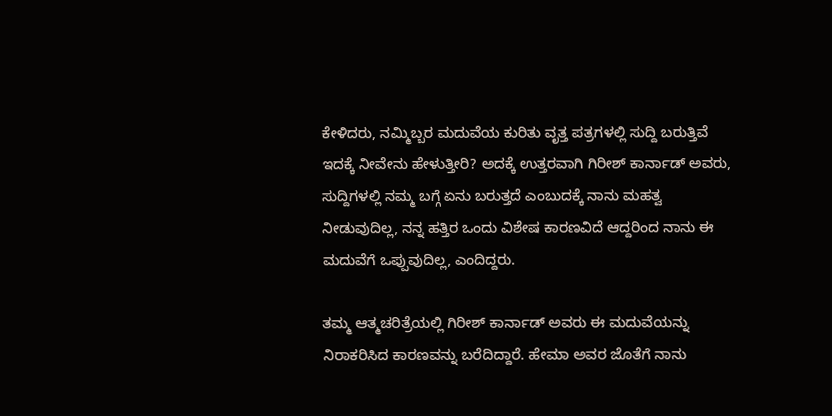ಕೇಳಿದರು, ನಮ್ಮಿಬ್ಬರ ಮದುವೆಯ ಕುರಿತು ವೃತ್ತ ಪತ್ರಗಳಲ್ಲಿ ಸುದ್ದಿ ಬರುತ್ತಿವೆ ಇದಕ್ಕೆ ನೀವೇನು ಹೇಳುತ್ತೀರಿ? ಅದಕ್ಕೆ ಉತ್ತರವಾಗಿ ಗಿರೀಶ್ ಕಾರ್ನಾಡ್ ಅವರು, ಸುದ್ದಿಗಳಲ್ಲಿ ನಮ್ಮ ಬಗ್ಗೆ ಏನು ಬರುತ್ತದೆ ಎಂಬುದಕ್ಕೆ ನಾನು ಮಹತ್ವ ನೀಡುವುದಿಲ್ಲ, ನನ್ನ ಹತ್ತಿರ ಒಂದು ವಿಶೇಷ ಕಾರಣವಿದೆ ಆದ್ದರಿಂದ ನಾನು ಈ ಮದುವೆಗೆ ಒಪ್ಪುವುದಿಲ್ಲ, ಎಂದಿದ್ದರು.

ತಮ್ಮ ಆತ್ಮಚರಿತ್ರೆಯಲ್ಲಿ ಗಿರೀಶ್ ಕಾರ್ನಾಡ್ ಅವರು ಈ ಮದುವೆಯನ್ನು ನಿರಾಕರಿಸಿದ ಕಾರಣವನ್ನು ಬರೆದಿದ್ದಾರೆ. ಹೇಮಾ ಅವರ ಜೊತೆಗೆ ನಾನು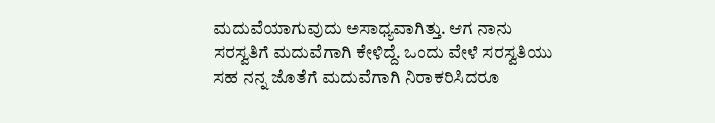ಮದುವೆಯಾಗುವುದು ಅಸಾಧ್ಯವಾಗಿತ್ತು. ಆಗ ನಾನು ಸರಸ್ವತಿಗೆ ಮದುವೆಗಾಗಿ ಕೇಳಿದ್ದೆ. ಒಂದು ವೇಳೆ ಸರಸ್ವತಿಯು ಸಹ ನನ್ನ ಜೊತೆಗೆ ಮದುವೆಗಾಗಿ ನಿರಾಕರಿಸಿದರೂ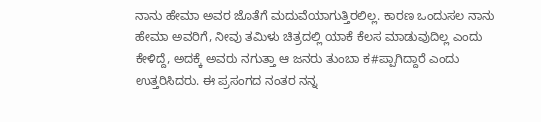ನಾನು ಹೇಮಾ ಅವರ ಜೊತೆಗೆ ಮದುವೆಯಾಗುತ್ತಿರಲಿಲ್ಲ. ಕಾರಣ ಒಂದುಸಲ ನಾನು ಹೇಮಾ ಅವರಿಗೆ, ನೀವು ತಮಿಳು ಚಿತ್ರದಲ್ಲಿ ಯಾಕೆ ಕೆಲಸ ಮಾಡುವುದಿಲ್ಲ ಎಂದು ಕೇಳಿದ್ದೆ, ಅದಕ್ಕೆ ಅವರು ನಗುತ್ತಾ ಆ ಜನರು ತುಂಬಾ ಕ#ಪ್ಪಾಗಿದ್ದಾರೆ ಎಂದು ಉತ್ತರಿಸಿದರು. ಈ ಪ್ರಸಂಗದ ನಂತರ ನನ್ನ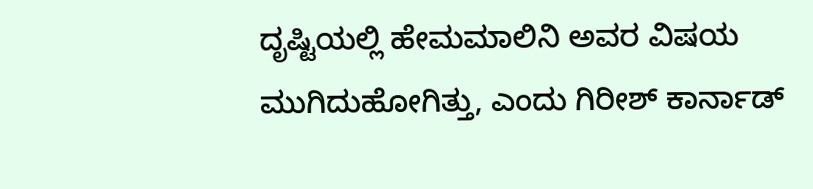ದೃಷ್ಟಿಯಲ್ಲಿ ಹೇಮಮಾಲಿನಿ ಅವರ ವಿಷಯ ಮುಗಿದುಹೋಗಿತ್ತು, ಎಂದು ಗಿರೀಶ್ ಕಾರ್ನಾಡ್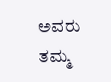ಅವರು ತಮ್ಮ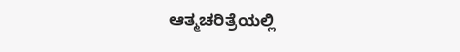ಆತ್ಮಚರಿತ್ರೆಯಲ್ಲಿ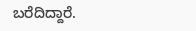ಬರೆದಿದ್ದಾರೆ.